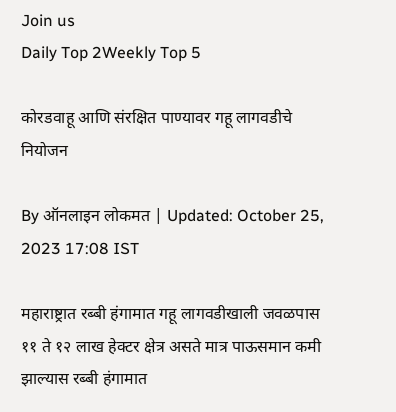Join us
Daily Top 2Weekly Top 5

कोरडवाहू आणि संरक्षित पाण्यावर गहू लागवडीचे नियोजन

By ऑनलाइन लोकमत | Updated: October 25, 2023 17:08 IST

महाराष्ट्रात रब्बी हंगामात गहू लागवडीखाली जवळपास ११ ते १२ लाख हेक्टर क्षेत्र असते मात्र पाऊसमान कमी झाल्यास रब्बी हंगामात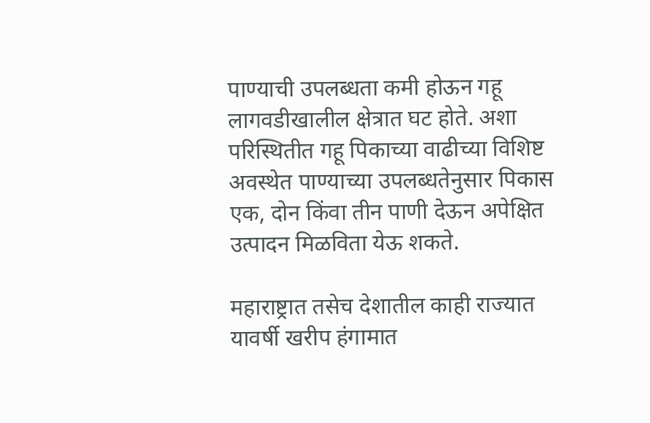पाण्याची उपलब्धता कमी होऊन गहू लागवडीखालील क्षेत्रात घट होते. अशा परिस्थितीत गहू पिकाच्या वाढीच्या विशिष्ट अवस्थेत पाण्याच्या उपलब्धतेनुसार पिकास एक, दोन किंवा तीन पाणी देऊन अपेक्षित उत्पादन मिळविता येऊ शकते.

महाराष्ट्रात तसेच देशातील काही राज्यात यावर्षी खरीप हंगामात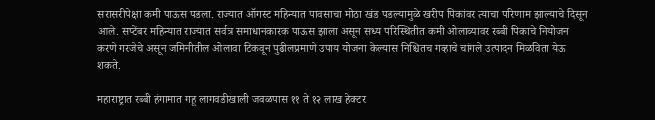सरासरीपेक्षा कमी पाऊस पडला. राज्यात ऑगस्ट महिन्यात पावसाचा मोठा खंड पडल्यामुळे खरीप पिकांवर त्याचा परिणाम झाल्याचे दिसून आले. सप्टेंबर महिन्यात राज्यात सर्वत्र समाधानकारक पाऊस झाला असून सध्य परिस्थितीत कमी ओलाव्यावर रब्बी पिकाचे नियोजन करणे गरजेचे असून जमिनीतील ओलावा टिकवून पुढीलप्रमाणे उपाय योजना केल्यास निश्चितच गव्हाचे चांगले उत्पादन मिळविता येऊ शकते.

महाराष्ट्रात रब्बी हंगामात गहू लागवडीखाली जवळपास ११ ते १२ लाख हेक्टर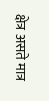क्षेत्र असते मात्र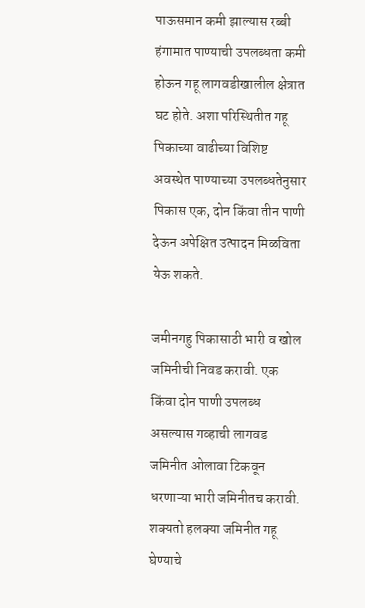पाऊसमान कमी झाल्यास रब्बी हंगामात पाण्याची उपलब्धता कमी होऊन गहू लागवडीखालील क्षेत्रात घट होते. अशा परिस्थितीत गहू पिकाच्या वाढीच्या विशिष्ट अवस्थेत पाण्याच्या उपलब्धतेनुसार पिकास एक, दोन किंवा तीन पाणी देऊन अपेक्षित उत्पादन मिळविता येऊ शकते.

जमीनगहु पिकासाठी भारी व खोल जमिनीची निवड करावी. एक किंवा दोन पाणी उपलब्ध असल्यास गव्हाची लागवड जमिनीत ओलावा टिकवून धरणाऱ्या भारी जमिनीतच करावी. शक्यतो हलक्या जमिनीत गहू घेण्याचे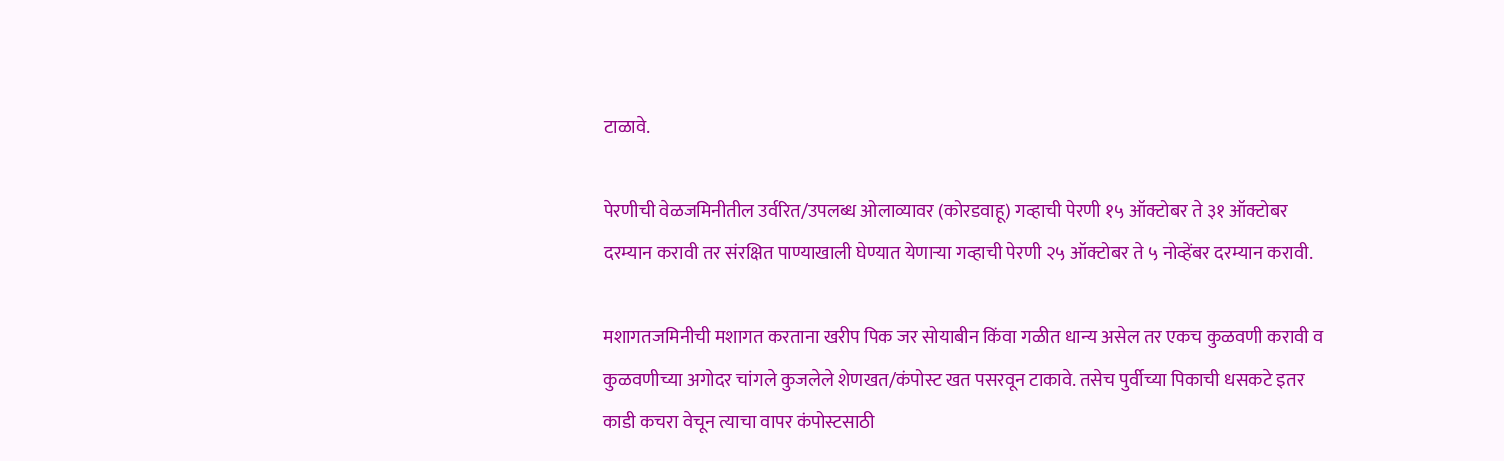टाळावे.

पेरणीची वेळजमिनीतील उर्वरित/उपलब्ध ओलाव्यावर (कोरडवाहू) गव्हाची पेरणी १५ ऑक्टोबर ते ३१ ऑक्टोबर दरम्यान करावी तर संरक्षित पाण्याखाली घेण्यात येणाऱ्या गव्हाची पेरणी २५ ऑक्टोबर ते ५ नोव्हेंबर दरम्यान करावी.

मशागतजमिनीची मशागत करताना खरीप पिक जर सोयाबीन किंवा गळीत धान्य असेल तर एकच कुळवणी करावी व कुळवणीच्या अगोदर चांगले कुजलेले शेणखत/कंपोस्ट खत पसरवून टाकावे. तसेच पुर्वीच्या पिकाची धसकटे इतर काडी कचरा वेचून त्याचा वापर कंपोस्टसाठी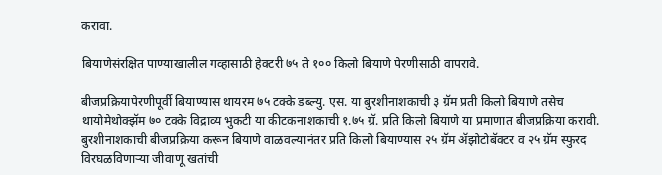करावा.

बियाणेसंरक्षित पाण्याखालील गव्हासाठी हेक्टरी ७५ ते १०० किलो बियाणे पेरणीसाठी वापरावे.

बीजप्रक्रियापेरणीपूर्वी बियाण्यास थायरम ७५ टक्के डब्ल्यु. एस. या बुरशीनाशकाची ३ ग्रॅम प्रती किलो बियाणे तसेच थायोमेथोक्झॅम ७० टक्के विद्राव्य भुकटी या कीटकनाशकाची १.७५ ग्रॅ. प्रति किलो बियाणे या प्रमाणात बीजप्रक्रिया करावी. बुरशीनाशकाची बीजप्रक्रिया करून बियाणे वाळवल्यानंतर प्रति किलो बियाण्यास २५ ग्रॅम ॲझोटोबॅक्टर व २५ ग्रॅम स्फुरद विरघळविणाऱ्या जीवाणू खतांची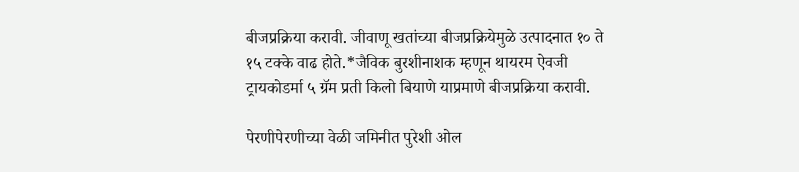बीजप्रक्रिया करावी. जीवाणू खतांच्या बीजप्रक्रियेमुळे उत्पादनात १० ते १५ टक्के वाढ होते.*जैविक बुरशीनाशक म्हणून थायरम ऐवजी ट्रायकोडर्मा ५ ग्रॅम प्रती किलो बियाणे याप्रमाणे बीजप्रक्रिया करावी.

पेरणीपेरणीच्या वेळी जमिनीत पुरेशी ओल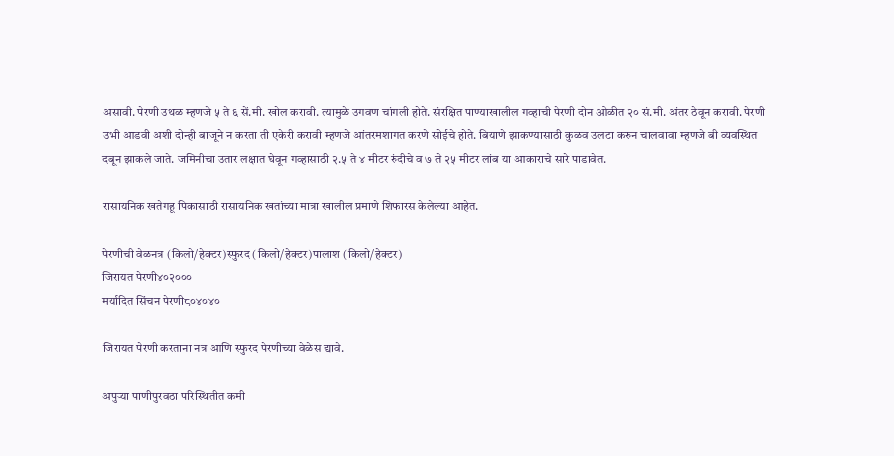असावी. पेरणी उथळ म्हणजे ५ ते ६ सें.मी. खोल करावी. त्यामुळे उगवण चांगली होते. संरक्षित पाण्याखालील गव्हाची पेरणी दोन ओळीत २० सं.मी. अंतर ठेवून करावी. पेरणी उभी आडवी अशी दोन्ही बाजूने न करता ती एकेरी करावी म्हणजे आंतरमशागत करणे सोईचे होते. बियाणे झाकण्यासाठी कुळव उलटा करुन चालवावा म्हणजे बी व्यवस्थित दबून झाकले जाते. जमिनीचा उतार लक्षात घेवून गव्हासाठी २.५ ते ४ मीटर रुंदीचे व ७ ते २५ मीटर लांब या आकाराचे सारे पाडावेत.

रासायनिक खतेगहू पिकासाठी रासायनिक खतांच्या मात्रा खालील प्रमाणे शिफारस केलेल्या आहेत.

पेरणीची वेळनत्र (किलो/हेक्टर)स्फुरद (किलो/हेक्टर)पालाश (किलो/हेक्टर)
जिरायत पेरणी४०२०००
मर्यादित सिंचन पेरणी८०४०४०

जिरायत पेरणी करताना नत्र आणि स्फुरद पेरणीच्या वेळेस द्यावे.

अपुऱ्या पाणीपुरवठा परिस्थितीत कमी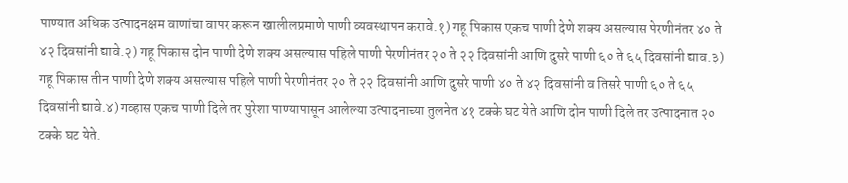पाण्यात अधिक उत्पादनक्षम वाणांचा वापर करून खालीलप्रमाणे पाणी व्यवस्थापन करावे.१) गहू पिकास एकच पाणी देणे शक्य असल्यास पेरणीनंतर ४० ते ४२ दिवसांनी द्यावे.२) गहू पिकास दोन पाणी देणे शक्य असल्यास पहिले पाणी पेरणीनंतर २० ते २२ दिवसांनी आणि दुसरे पाणी ६० ते ६५ दिवसांनी द्याव.३) गहू पिकास तीन पाणी देणे शक्य असल्यास पहिले पाणी पेरणीनंतर २० ते २२ दिवसांनी आणि दुसरे पाणी ४० ते ४२ दिवसांनी व तिसरे पाणी ६० ते ६५ दिवसांनी द्यावे.४) गव्हास एकच पाणी दिले तर पुरेशा पाण्यापासून आलेल्या उत्पादनाच्या तुलनेत ४१ टक्के घट येते आणि दोन पाणी दिले तर उत्पादनात २० टक्के घट येते.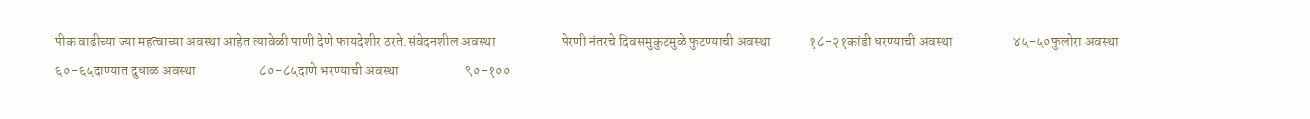पीक वाढीच्या ज्या महत्वाच्या अवस्था आहेत त्यावेळी पाणी देणे फायदेशीर ठरते.संवेदनशील अवस्था                        पेरणी नंतरचे दिवसमुकुटमुळे फुटण्याची अवस्था              १८-२१कांडी धरण्याची अवस्था                      ४५-५०फुलोरा अवस्था                                   ६०-६५दाण्यात दुधाळ अवस्था                       ८०-८५दाणे भरण्याची अवस्था                        ९०-१००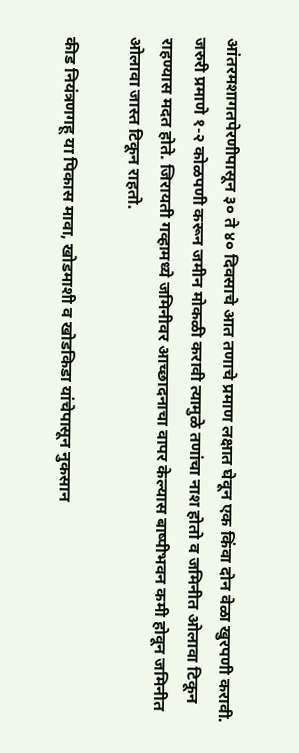आंतरमशागतपेरणीपासून ३० ते ४० दिवसाचे आत तणाचे प्रमाण लक्षात घेवून एक किंवा दोन वेळा खुरपणी करावी. जरुरी प्रमाणे १-२ कोळपणी करून जमीन मोकळी करावी त्यामुळे तणांचा नाश होतो व जमिनीत ओलावा टिकून राहण्यास मदत होते. जिरायती गव्हामध्ये जमिनीवर आच्छादनाचा वापर केल्यास बाष्पीभवन कमी होवून जमिनीत ओलावा जास्त टिकून राहतो.

कीड नियंत्रणगहू या पिकास मावा, खोडमाशी व खोडकिडा यांचेपासून नुकसान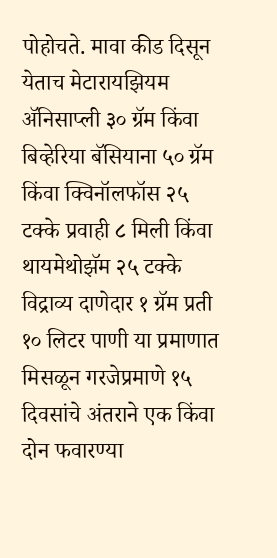पोहोचते. मावा कीड दिसून येताच मेटारायझियम ॲनिसाप्ली ३० ग्रॅम किंवा बिव्हेरिया बॅसियाना ५० ग्रॅम किंवा क्विनॉलफॉस २५ टक्के प्रवाही ८ मिली किंवा थायमेथोझॅम २५ टक्के विद्राव्य दाणेदार १ ग्रॅम प्रती १० लिटर पाणी या प्रमाणात मिसळून गरजेप्रमाणे १५ दिवसांचे अंतराने एक किंवा दोन फवारण्या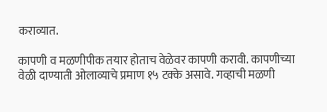कराव्यात.

कापणी व मळणीपीक तयार होताच वेळेवर कापणी करावी. कापणीच्या वेळी दाण्याती ओलाव्याचे प्रमाण १५ टक्के असावे. गव्हाची मळणी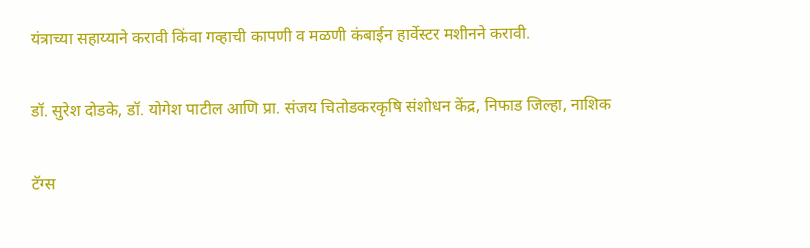यंत्राच्या सहाय्याने करावी किंवा गव्हाची कापणी व मळणी कंबाईन हार्वेस्टर मशीनने करावी.

डॉ. सुरेश दोडके, डॉ. योगेश पाटील आणि प्रा. संजय चितोडकरकृषि संशोधन केंद्र, निफाड जिल्हा, नाशिक

टॅग्स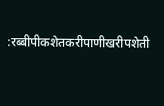:रब्बीपीकशेतकरीपाणीखरीपशेती